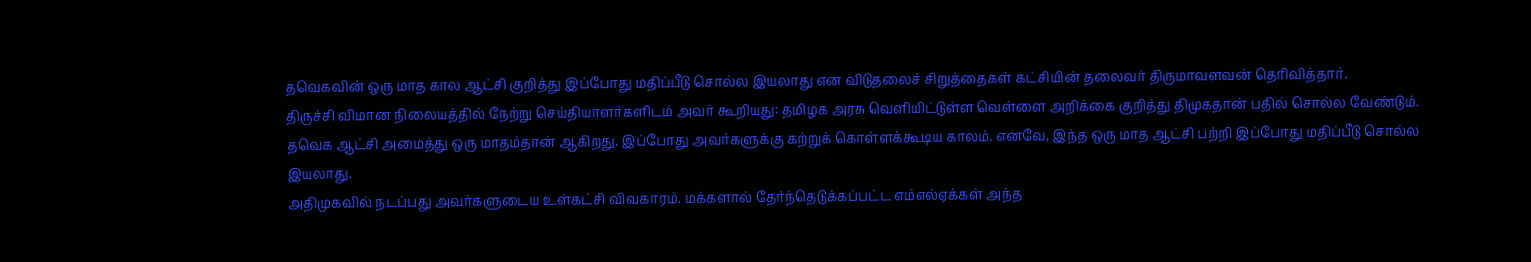தவெகவின் ஒரு மாத கால ஆட்சி குறித்து இப்போது மதிப்பீடு சொல்ல இயலாது என விடுதலைச் சிறுத்தைகள் கட்சியின் தலைவர் திருமாவளவன் தெரிவித்தார்.
திருச்சி விமான நிலையத்தில் நேற்று செய்தியாளர்களிடம் அவர் கூறியது: தமிழக அரசு வெளியிட்டுள்ள வெள்ளை அறிக்கை குறித்து திமுகதான் பதில் சொல்ல வேண்டும். தவெக ஆட்சி அமைத்து ஒரு மாதம்தான் ஆகிறது. இப்போது அவர்களுக்கு கற்றுக் கொள்ளக்கூடிய காலம். எனவே, இந்த ஒரு மாத ஆட்சி பற்றி இப்போது மதிப்பீடு சொல்ல இயலாது.
அதிமுகவில் நடப்பது அவர்களுடைய உள்கட்சி விவகாரம். மக்களால் தேர்ந்தெடுக்கப்பட்ட எம்எல்ஏக்கள் அந்த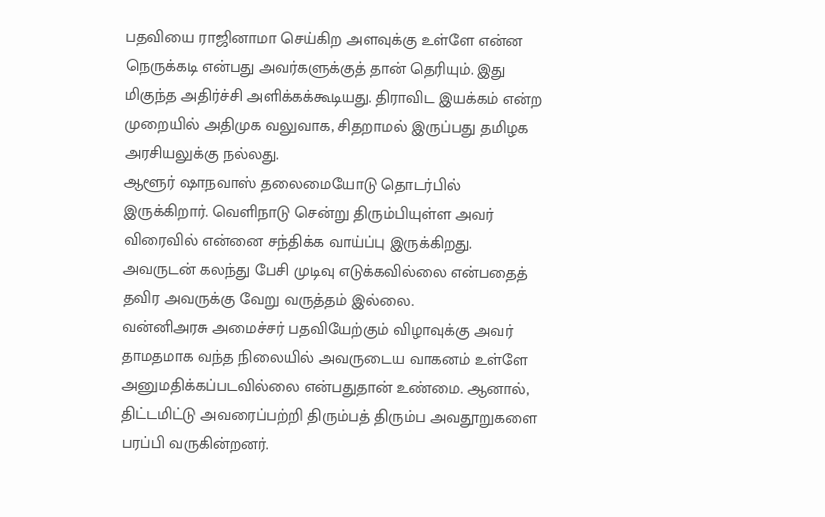பதவியை ராஜினாமா செய்கிற அளவுக்கு உள்ளே என்ன நெருக்கடி என்பது அவர்களுக்குத் தான் தெரியும். இது மிகுந்த அதிர்ச்சி அளிக்கக்கூடியது. திராவிட இயக்கம் என்ற முறையில் அதிமுக வலுவாக, சிதறாமல் இருப்பது தமிழக அரசியலுக்கு நல்லது.
ஆளூர் ஷாநவாஸ் தலைமையோடு தொடர்பில் இருக்கிறார். வெளிநாடு சென்று திரும்பியுள்ள அவர் விரைவில் என்னை சந்திக்க வாய்ப்பு இருக்கிறது. அவருடன் கலந்து பேசி முடிவு எடுக்கவில்லை என்பதைத் தவிர அவருக்கு வேறு வருத்தம் இல்லை.
வன்னிஅரசு அமைச்சர் பதவியேற்கும் விழாவுக்கு அவர் தாமதமாக வந்த நிலையில் அவருடைய வாகனம் உள்ளே அனுமதிக்கப்படவில்லை என்பதுதான் உண்மை. ஆனால், திட்டமிட்டு அவரைப்பற்றி திரும்பத் திரும்ப அவதூறுகளை பரப்பி வருகின்றனர்.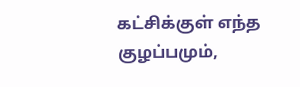கட்சிக்குள் எந்த குழப்பமும்,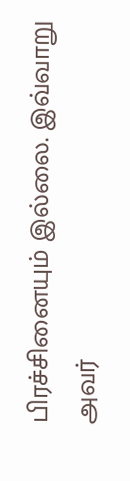பிரச்சினையும் இல்லை. இவ்வாறு அவர்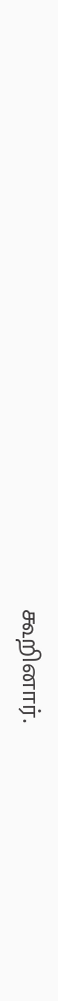கூறினார்.